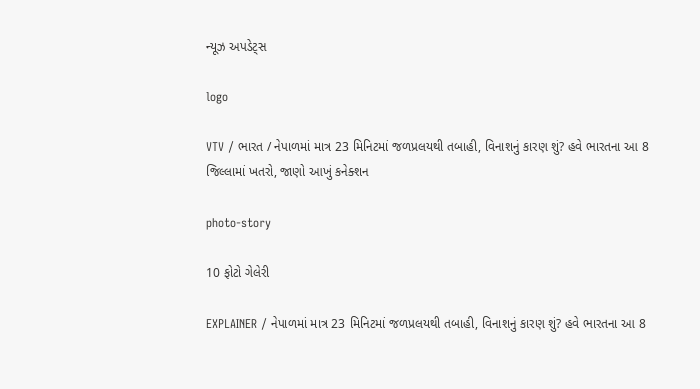ન્યૂઝ અપડેટ્સ

logo

VTV / ભારત / નેપાળમાં માત્ર 23 મિનિટમાં જળપ્રલયથી તબાહી, વિનાશનું કારણ શું? હવે ભારતના આ 8 જિલ્લામાં ખતરો, જાણો આખું કનેક્શન

photo-story

10 ફોટો ગેલેરી

EXPLAINER / નેપાળમાં માત્ર 23 મિનિટમાં જળપ્રલયથી તબાહી, વિનાશનું કારણ શું? હવે ભારતના આ 8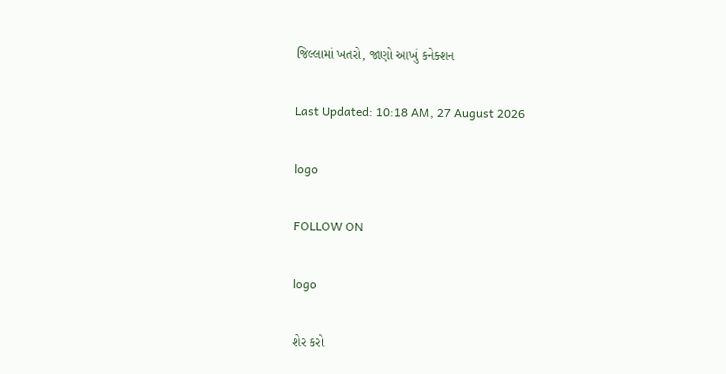જિલ્લામાં ખતરો, જાણો આખું કનેક્શન

Last Updated: 10:18 AM, 27 August 2026

logo

FOLLOW ON

logo

શેર કરો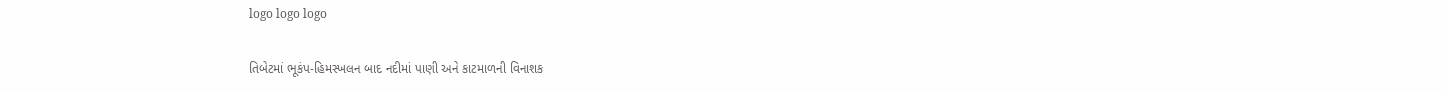logo logo logo

તિબેટમાં ભૂકંપ-હિમસ્ખલન બાદ નદીમાં પાણી અને કાટમાળની વિનાશક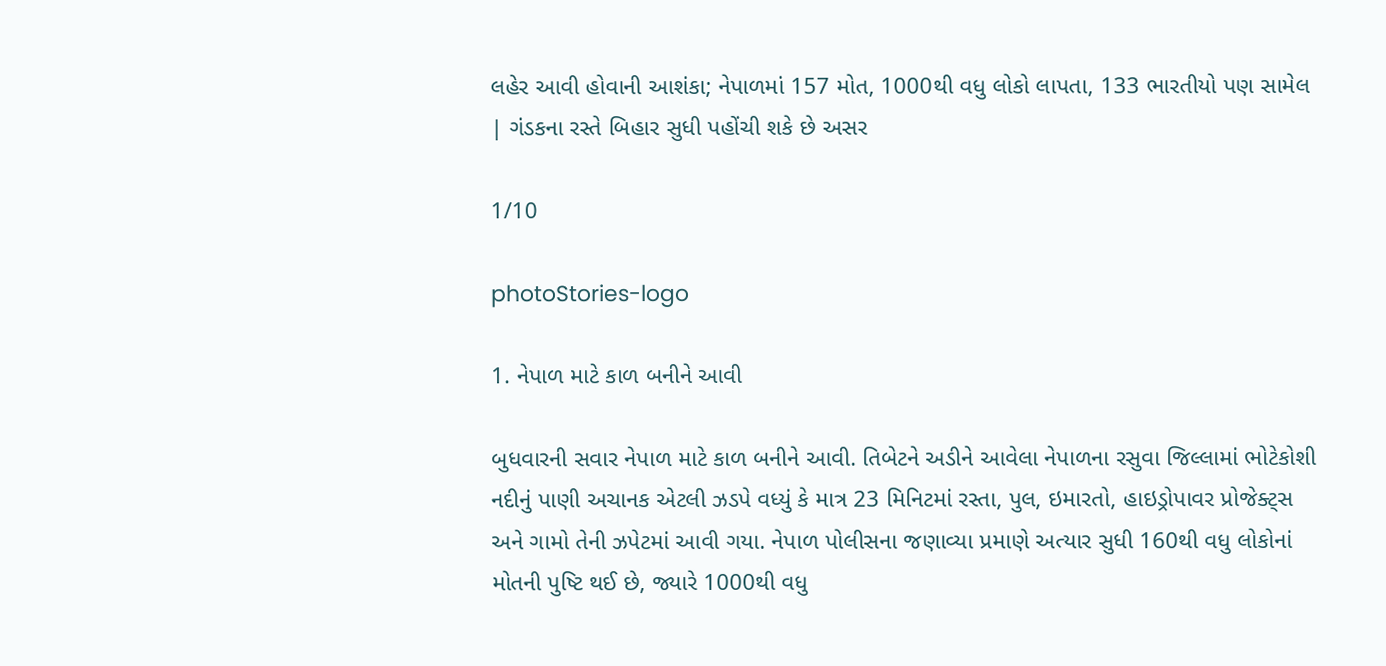લહેર આવી હોવાની આશંકા; નેપાળમાં 157 મોત, 1000થી વધુ લોકો લાપતા, 133 ભારતીયો પણ સામેલ | ગંડકના રસ્તે બિહાર સુધી પહોંચી શકે છે અસર

1/10

photoStories-logo

1. નેપાળ માટે કાળ બનીને આવી

બુધવારની સવાર નેપાળ માટે કાળ બનીને આવી. તિબેટને અડીને આવેલા નેપાળના રસુવા જિલ્લામાં ભોટેકોશી નદીનું પાણી અચાનક એટલી ઝડપે વધ્યું કે માત્ર 23 મિનિટમાં રસ્તા, પુલ, ઇમારતો, હાઇડ્રોપાવર પ્રોજેક્ટ્સ અને ગામો તેની ઝપેટમાં આવી ગયા. નેપાળ પોલીસના જણાવ્યા પ્રમાણે અત્યાર સુધી 160થી વધુ લોકોનાં મોતની પુષ્ટિ થઈ છે, જ્યારે 1000થી વધુ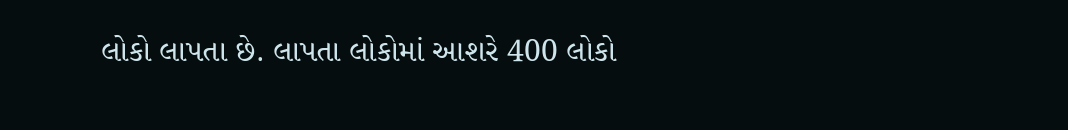લોકો લાપતા છે. લાપતા લોકોમાં આશરે 400 લોકો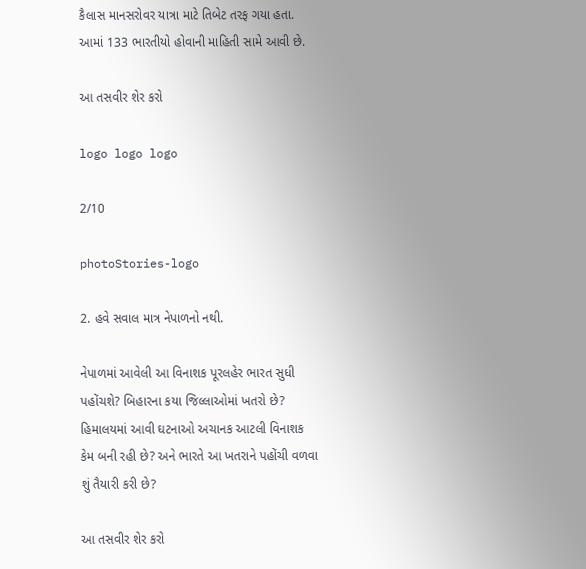કૈલાસ માનસરોવર યાત્રા માટે તિબેટ તરફ ગયા હતા. આમાં 133 ભારતીયો હોવાની માહિતી સામે આવી છે.

આ તસવીર શેર કરો

logo logo logo

2/10

photoStories-logo

2. હવે સવાલ માત્ર નેપાળનો નથી.

નેપાળમાં આવેલી આ વિનાશક પૂરલહેર ભારત સુધી પહોંચશે? બિહારના કયા જિલ્લાઓમાં ખતરો છે? હિમાલયમાં આવી ઘટનાઓ અચાનક આટલી વિનાશક કેમ બની રહી છે? અને ભારતે આ ખતરાને પહોંચી વળવા શું તૈયારી કરી છે?

આ તસવીર શેર કરો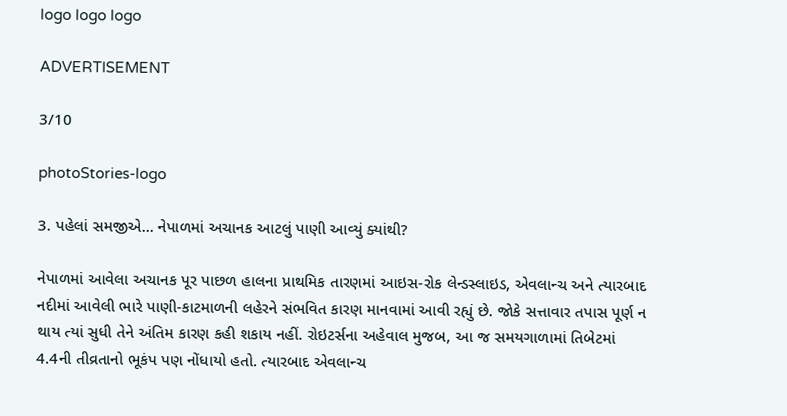logo logo logo

ADVERTISEMENT

3/10

photoStories-logo

3. પહેલાં સમજીએ... નેપાળમાં અચાનક આટલું પાણી આવ્યું ક્યાંથી?

નેપાળમાં આવેલા અચાનક પૂર પાછળ હાલના પ્રાથમિક તારણમાં આઇસ-રોક લેન્ડસ્લાઇડ, એવલાન્ચ અને ત્યારબાદ નદીમાં આવેલી ભારે પાણી-કાટમાળની લહેરને સંભવિત કારણ માનવામાં આવી રહ્યું છે. જોકે સત્તાવાર તપાસ પૂર્ણ ન થાય ત્યાં સુધી તેને અંતિમ કારણ કહી શકાય નહીં. રોઇટર્સના અહેવાલ મુજબ, આ જ સમયગાળામાં તિબેટમાં 4.4ની તીવ્રતાનો ભૂકંપ પણ નોંધાયો હતો. ત્યારબાદ એવલાન્ચ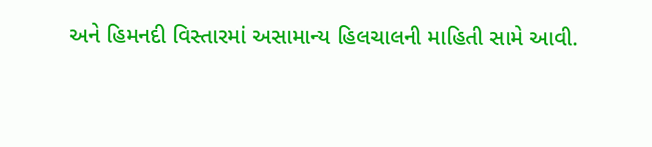અને હિમનદી વિસ્તારમાં અસામાન્ય હિલચાલની માહિતી સામે આવી.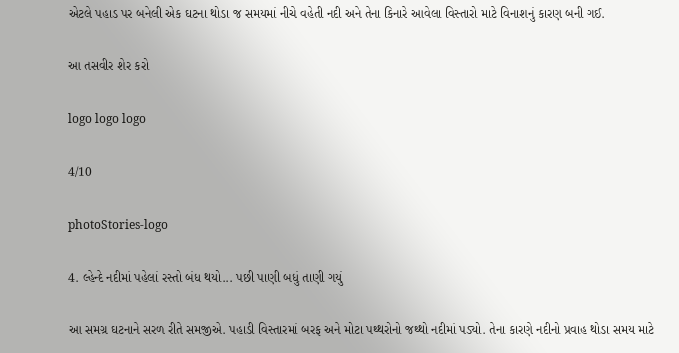એટલે પહાડ પર બનેલી એક ઘટના થોડા જ સમયમાં નીચે વહેતી નદી અને તેના કિનારે આવેલા વિસ્તારો માટે વિનાશનું કારણ બની ગઈ.

આ તસવીર શેર કરો

logo logo logo

4/10

photoStories-logo

4. લ્હેન્દે નદીમાં પહેલાં રસ્તો બંધ થયો... પછી પાણી બધું તાણી ગયું

આ સમગ્ર ઘટનાને સરળ રીતે સમજીએ. પહાડી વિસ્તારમાં બરફ અને મોટા પથ્થરોનો જથ્થો નદીમાં પડ્યો. તેના કારણે નદીનો પ્રવાહ થોડા સમય માટે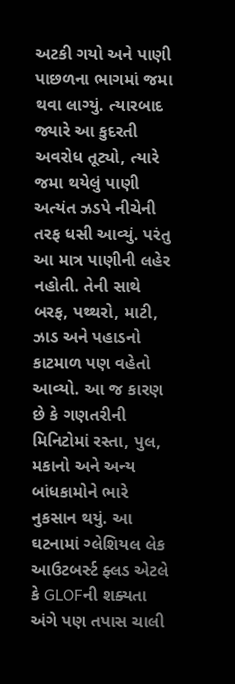અટકી ગયો અને પાણી પાછળના ભાગમાં જમા થવા લાગ્યું. ત્યારબાદ જ્યારે આ કુદરતી અવરોધ તૂટ્યો, ત્યારે જમા થયેલું પાણી અત્યંત ઝડપે નીચેની તરફ ધસી આવ્યું. પરંતુ આ માત્ર પાણીની લહેર નહોતી. તેની સાથે બરફ, પથ્થરો, માટી, ઝાડ અને પહાડનો કાટમાળ પણ વહેતો આવ્યો. આ જ કારણ છે કે ગણતરીની મિનિટોમાં રસ્તા, પુલ, મકાનો અને અન્ય બાંધકામોને ભારે નુકસાન થયું. આ ઘટનામાં ગ્લેશિયલ લેક આઉટબર્સ્ટ ફ્લડ એટલે કે GLOFની શક્યતા અંગે પણ તપાસ ચાલી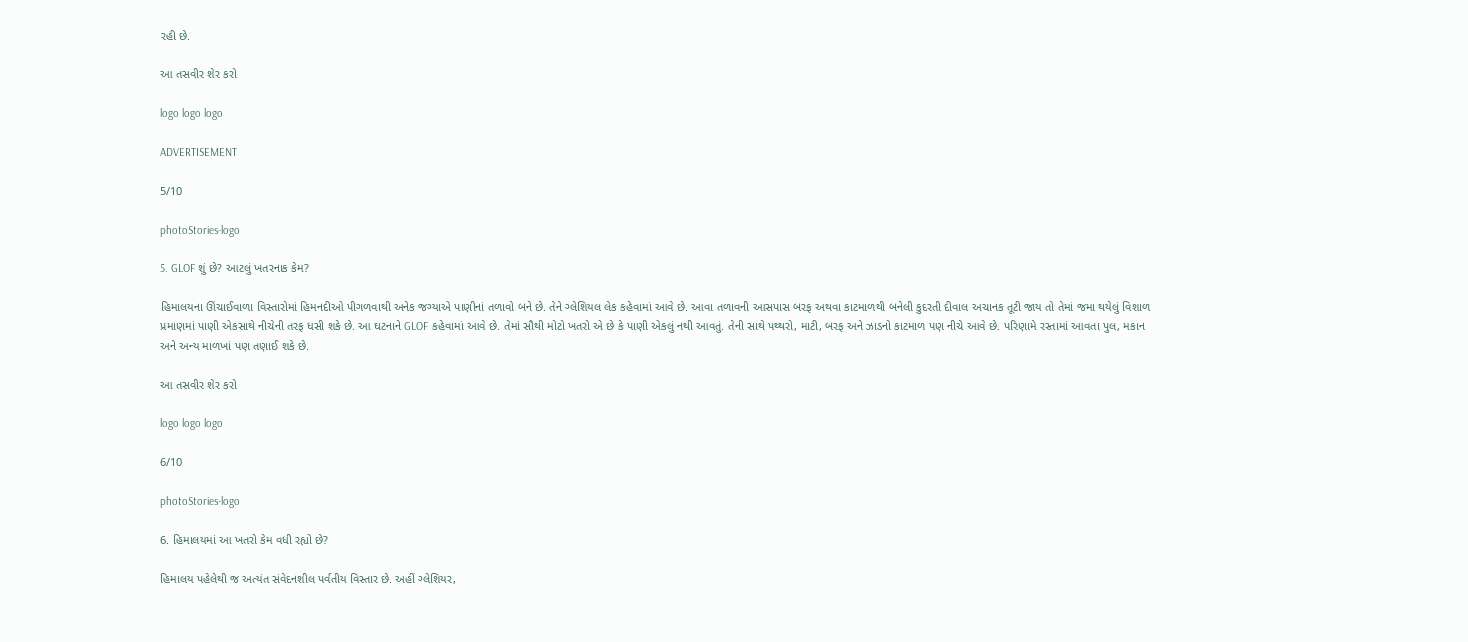રહી છે.

આ તસવીર શેર કરો

logo logo logo

ADVERTISEMENT

5/10

photoStories-logo

5. GLOF શું છે? આટલું ખતરનાક કેમ?

હિમાલયના ઊંચાઈવાળા વિસ્તારોમાં હિમનદીઓ પીગળવાથી અનેક જગ્યાએ પાણીનાં તળાવો બને છે. તેને ગ્લેશિયલ લેક કહેવામાં આવે છે. આવા તળાવની આસપાસ બરફ અથવા કાટમાળથી બનેલી કુદરતી દીવાલ અચાનક તૂટી જાય તો તેમાં જમા થયેલું વિશાળ પ્રમાણમાં પાણી એકસાથે નીચેની તરફ ધસી શકે છે. આ ઘટનાને GLOF કહેવામાં આવે છે. તેમાં સૌથી મોટો ખતરો એ છે કે પાણી એકલું નથી આવતું. તેની સાથે પથ્થરો, માટી, બરફ અને ઝાડનો કાટમાળ પણ નીચે આવે છે. પરિણામે રસ્તામાં આવતા પુલ, મકાન અને અન્ય માળખાં પણ તણાઈ શકે છે.

આ તસવીર શેર કરો

logo logo logo

6/10

photoStories-logo

6. હિમાલયમાં આ ખતરો કેમ વધી રહ્યો છે?

હિમાલય પહેલેથી જ અત્યંત સંવેદનશીલ પર્વતીય વિસ્તાર છે. અહીં ગ્લેશિયર,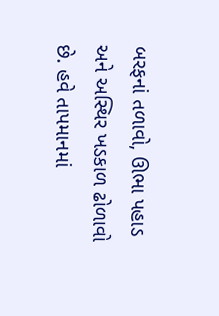બરફનાં તળાવો, ઊભા પહાડ અને અસ્થિર ખડકાળ ઢોળાવો છે. હવે તાપમાનમાં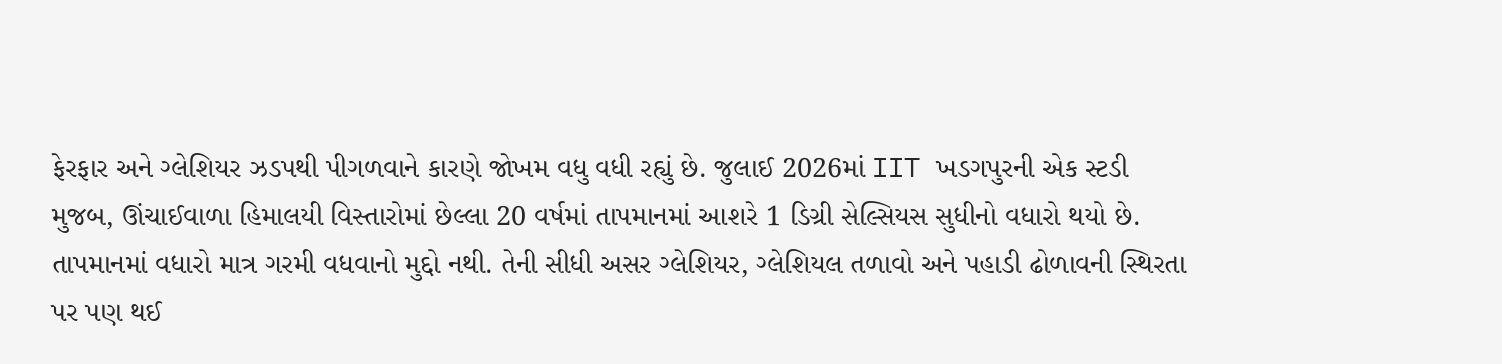ફેરફાર અને ગ્લેશિયર ઝડપથી પીગળવાને કારણે જોખમ વધુ વધી રહ્યું છે. જુલાઈ 2026માં IIT ખડગપુરની એક સ્ટડી મુજબ, ઊંચાઈવાળા હિમાલયી વિસ્તારોમાં છેલ્લા 20 વર્ષમાં તાપમાનમાં આશરે 1 ડિગ્રી સેલ્સિયસ સુધીનો વધારો થયો છે. તાપમાનમાં વધારો માત્ર ગરમી વધવાનો મુદ્દો નથી. તેની સીધી અસર ગ્લેશિયર, ગ્લેશિયલ તળાવો અને પહાડી ઢોળાવની સ્થિરતા પર પણ થઈ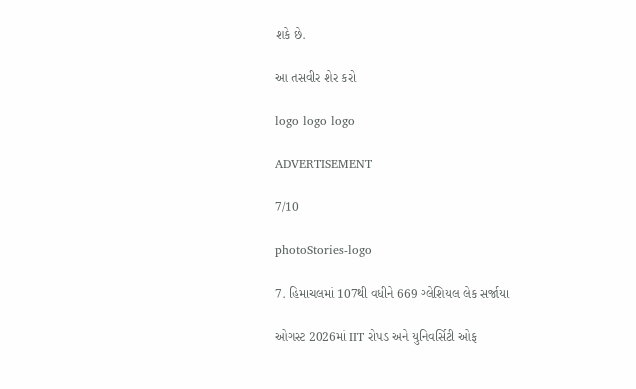શકે છે.

આ તસવીર શેર કરો

logo logo logo

ADVERTISEMENT

7/10

photoStories-logo

7. હિમાચલમાં 107થી વધીને 669 ગ્લેશિયલ લેક સર્જાયા

ઓગસ્ટ 2026માં IIT રોપડ અને યુનિવર્સિટી ઓફ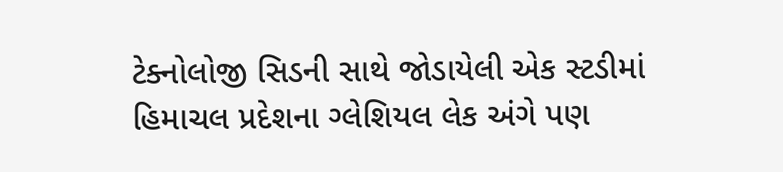ટેક્નોલોજી સિડની સાથે જોડાયેલી એક સ્ટડીમાં હિમાચલ પ્રદેશના ગ્લેશિયલ લેક અંગે પણ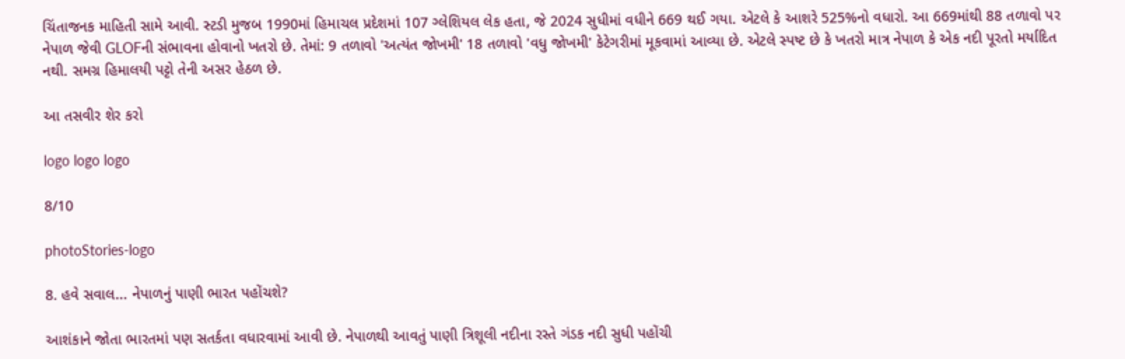ચિંતાજનક માહિતી સામે આવી. સ્ટડી મુજબ 1990માં હિમાચલ પ્રદેશમાં 107 ગ્લેશિયલ લેક હતા, જે 2024 સુધીમાં વધીને 669 થઈ ગયા. એટલે કે આશરે 525%નો વધારો. આ 669માંથી 88 તળાવો પર નેપાળ જેવી GLOFની સંભાવના હોવાનો ખતરો છે. તેમાં: 9 તળાવો 'અત્યંત જોખમી' 18 તળાવો 'વધુ જોખમી' કેટેગરીમાં મૂકવામાં આવ્યા છે. એટલે સ્પષ્ટ છે કે ખતરો માત્ર નેપાળ કે એક નદી પૂરતો મર્યાદિત નથી. સમગ્ર હિમાલયી પટ્ટો તેની અસર હેઠળ છે.

આ તસવીર શેર કરો

logo logo logo

8/10

photoStories-logo

8. હવે સવાલ... નેપાળનું પાણી ભારત પહોંચશે?

આશંકાને જોતા ભારતમાં પણ સતર્કતા વધારવામાં આવી છે. નેપાળથી આવતું પાણી ત્રિશૂલી નદીના રસ્તે ગંડક નદી સુધી પહોંચી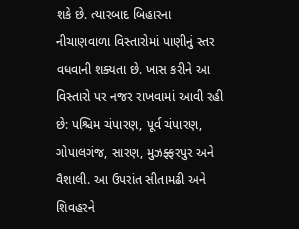શકે છે. ત્યારબાદ બિહારના નીચાણવાળા વિસ્તારોમાં પાણીનું સ્તર વધવાની શક્યતા છે. ખાસ કરીને આ વિસ્તારો પર નજર રાખવામાં આવી રહી છે: પશ્ચિમ ચંપારણ, પૂર્વ ચંપારણ, ગોપાલગંજ, સારણ, મુઝફ્ફરપુર અને વૈશાલી. આ ઉપરાંત સીતામઢી અને શિવહરને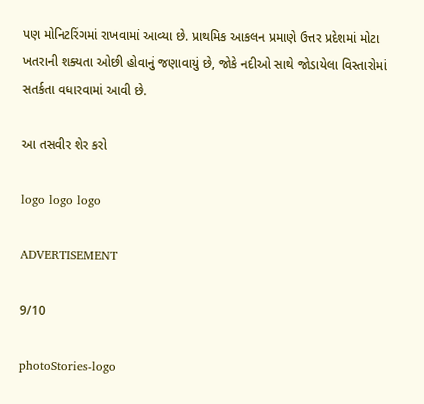પણ મોનિટરિંગમાં રાખવામાં આવ્યા છે. પ્રાથમિક આકલન પ્રમાણે ઉત્તર પ્રદેશમાં મોટા ખતરાની શક્યતા ઓછી હોવાનું જણાવાયું છે, જોકે નદીઓ સાથે જોડાયેલા વિસ્તારોમાં સતર્કતા વધારવામાં આવી છે.

આ તસવીર શેર કરો

logo logo logo

ADVERTISEMENT

9/10

photoStories-logo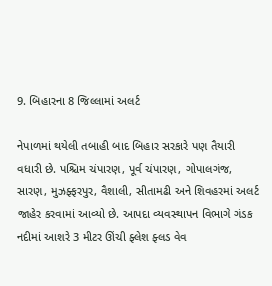9. બિહારના 8 જિલ્લામાં અલર્ટ

નેપાળમાં થયેલી તબાહી બાદ બિહાર સરકારે પણ તૈયારી વધારી છે. પશ્ચિમ ચંપારણ, પૂર્વ ચંપારણ, ગોપાલગંજ, સારણ, મુઝફ્ફરપુર, વૈશાલી, સીતામઢી અને શિવહરમાં અલર્ટ જાહેર કરવામાં આવ્યો છે. આપદા વ્યવસ્થાપન વિભાગે ગંડક નદીમાં આશરે 3 મીટર ઊંચી ફ્લેશ ફ્લડ વેવ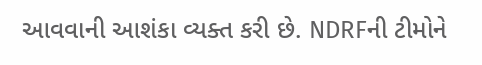આવવાની આશંકા વ્યક્ત કરી છે. NDRFની ટીમોને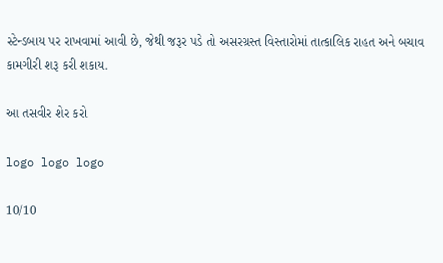સ્ટેન્ડબાય પર રાખવામાં આવી છે, જેથી જરૂર પડે તો અસરગ્રસ્ત વિસ્તારોમાં તાત્કાલિક રાહત અને બચાવ કામગીરી શરૂ કરી શકાય.

આ તસવીર શેર કરો

logo logo logo

10/10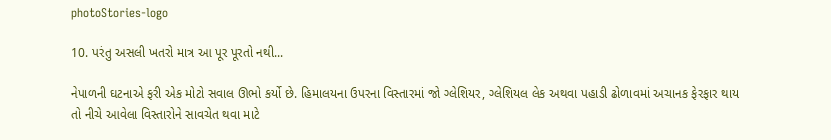photoStories-logo

10. પરંતુ અસલી ખતરો માત્ર આ પૂર પૂરતો નથી...

નેપાળની ઘટનાએ ફરી એક મોટો સવાલ ઊભો કર્યો છે. હિમાલયના ઉપરના વિસ્તારમાં જો ગ્લેશિયર, ગ્લેશિયલ લેક અથવા પહાડી ઢોળાવમાં અચાનક ફેરફાર થાય તો નીચે આવેલા વિસ્તારોને સાવચેત થવા માટે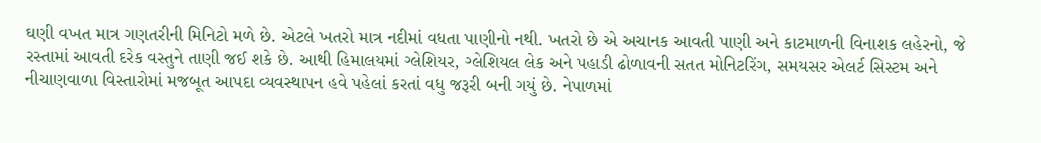ઘણી વખત માત્ર ગણતરીની મિનિટો મળે છે. એટલે ખતરો માત્ર નદીમાં વધતા પાણીનો નથી. ખતરો છે એ અચાનક આવતી પાણી અને કાટમાળની વિનાશક લહેરનો, જે રસ્તામાં આવતી દરેક વસ્તુને તાણી જઈ શકે છે. આથી હિમાલયમાં ગ્લેશિયર, ગ્લેશિયલ લેક અને પહાડી ઢોળાવની સતત મોનિટરિંગ, સમયસર એલર્ટ સિસ્ટમ અને નીચાણવાળા વિસ્તારોમાં મજબૂત આપદા વ્યવસ્થાપન હવે પહેલાં કરતાં વધુ જરૂરી બની ગયું છે. નેપાળમાં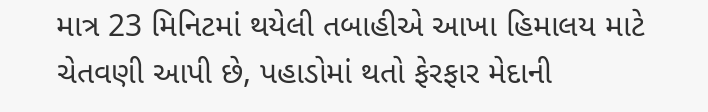માત્ર 23 મિનિટમાં થયેલી તબાહીએ આખા હિમાલય માટે ચેતવણી આપી છે, પહાડોમાં થતો ફેરફાર મેદાની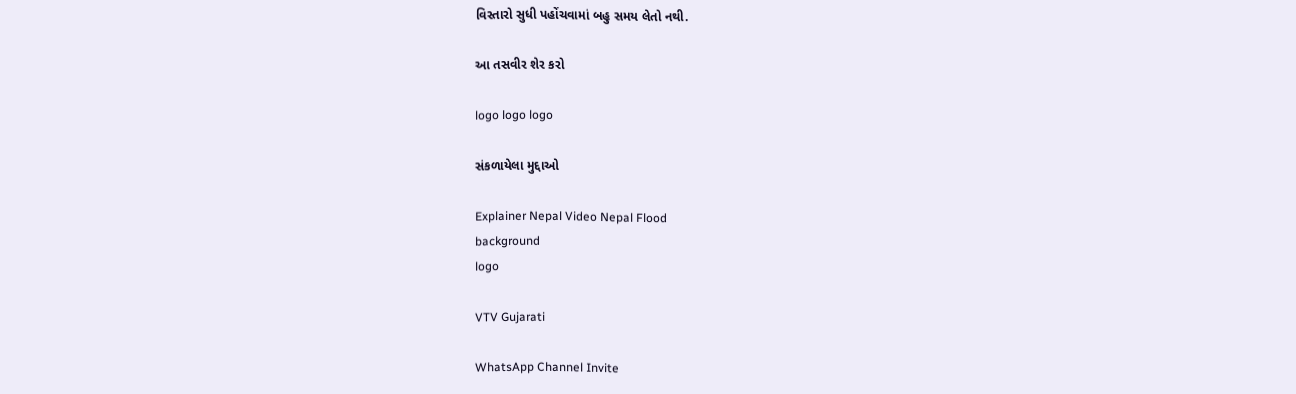વિસ્તારો સુધી પહોંચવામાં બહુ સમય લેતો નથી.

આ તસવીર શેર કરો

logo logo logo

સંકળાયેલા મુદ્દાઓ

Explainer Nepal Video Nepal Flood
background
logo

VTV Gujarati

WhatsApp Channel Invite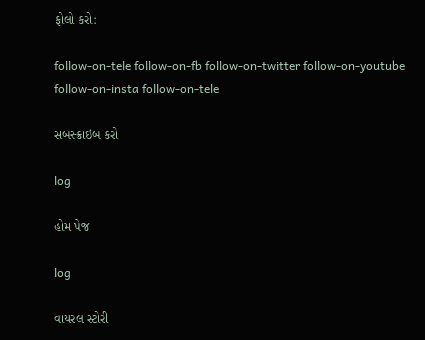ફોલો કરો:

follow-on-tele follow-on-fb follow-on-twitter follow-on-youtube follow-on-insta follow-on-tele

સબસ્ક્રાઇબ કરો

log

હોમ પેજ

log

વાયરલ સ્ટોરી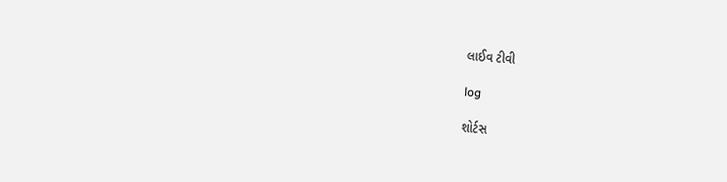લાઈવ ટીવી

log

શોર્ટસ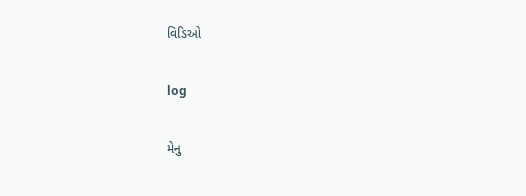વિડિઓ

log

મેનુ